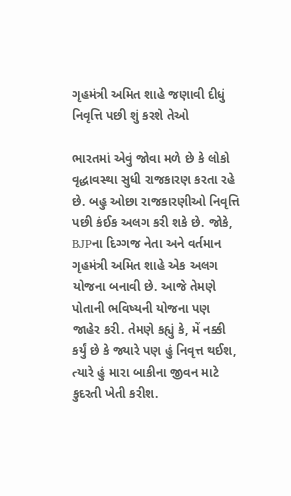ગૃહમંત્રી અમિત શાહે જણાવી દીધું નિવૃત્તિ પછી શું કરશે તેઓ

ભારતમાં એવું જોવા મળે છે કે લોકો વૃદ્ધાવસ્થા સુધી રાજકારણ કરતા રહે છે. બહુ ઓછા રાજકારણીઓ નિવૃત્તિ પછી કંઈક અલગ કરી શકે છે. જોકે, BJPના દિગ્ગજ નેતા અને વર્તમાન ગૃહમંત્રી અમિત શાહે એક અલગ યોજના બનાવી છે. આજે તેમણે પોતાની ભવિષ્યની યોજના પણ જાહેર કરી. તેમણે કહ્યું કે, મેં નક્કી કર્યું છે કે જ્યારે પણ હું નિવૃત્ત થઈશ, ત્યારે હું મારા બાકીના જીવન માટે કુદરતી ખેતી કરીશ.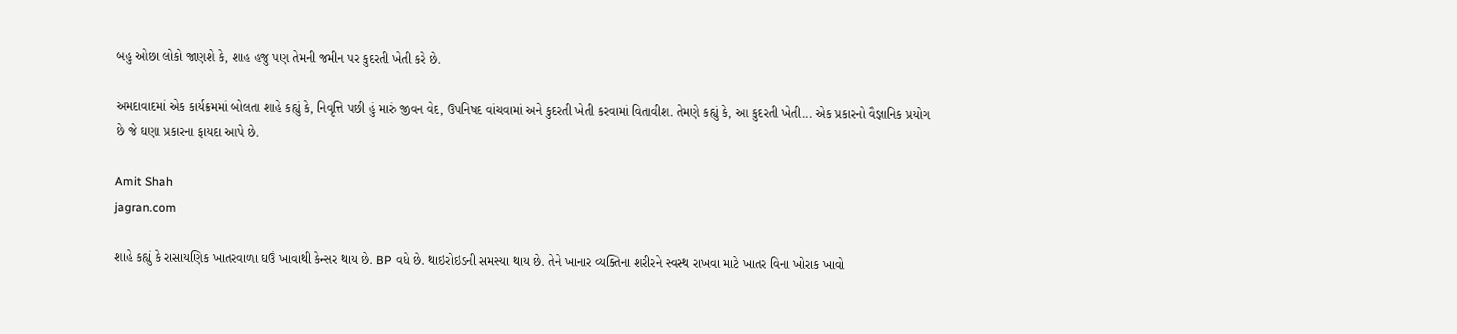બહુ ઓછા લોકો જાણશે કે, શાહ હજુ પણ તેમની જમીન પર કુદરતી ખેતી કરે છે.

અમદાવાદમાં એક કાર્યક્રમમાં બોલતા શાહે કહ્યું કે, નિવૃત્તિ પછી હું મારું જીવન વેદ, ઉપનિષદ વાંચવામાં અને કુદરતી ખેતી કરવામાં વિતાવીશ. તેમણે કહ્યું કે, આ કુદરતી ખેતી... એક પ્રકારનો વૈજ્ઞાનિક પ્રયોગ છે જે ઘણા પ્રકારના ફાયદા આપે છે.

Amit Shah
jagran.com

શાહે કહ્યું કે રાસાયણિક ખાતરવાળા ઘઉં ખાવાથી કેન્સર થાય છે. BP વધે છે. થાઇરોઇડની સમસ્યા થાય છે. તેને ખાનાર વ્યક્તિના શરીરને સ્વસ્થ રાખવા માટે ખાતર વિના ખોરાક ખાવો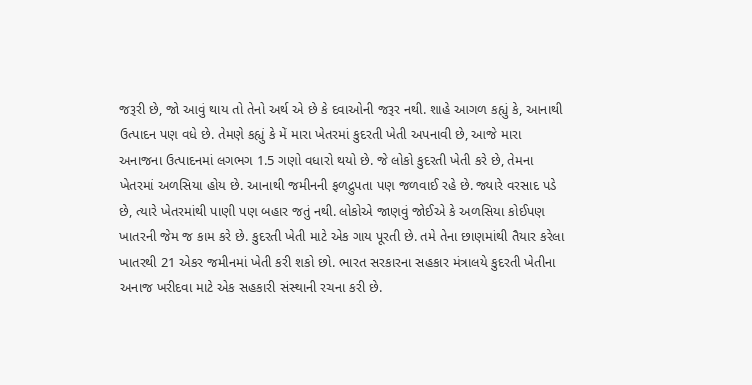જરૂરી છે, જો આવું થાય તો તેનો અર્થ એ છે કે દવાઓની જરૂર નથી. શાહે આગળ કહ્યું કે, આનાથી ઉત્પાદન પણ વધે છે. તેમણે કહ્યું કે મેં મારા ખેતરમાં કુદરતી ખેતી અપનાવી છે, આજે મારા અનાજના ઉત્પાદનમાં લગભગ 1.5 ગણો વધારો થયો છે. જે લોકો કુદરતી ખેતી કરે છે, તેમના ખેતરમાં અળસિયા હોય છે. આનાથી જમીનની ફળદ્રુપતા પણ જળવાઈ રહે છે. જ્યારે વરસાદ પડે છે, ત્યારે ખેતરમાંથી પાણી પણ બહાર જતું નથી. લોકોએ જાણવું જોઈએ કે અળસિયા કોઈપણ ખાતરની જેમ જ કામ કરે છે. કુદરતી ખેતી માટે એક ગાય પૂરતી છે. તમે તેના છાણમાંથી તૈયાર કરેલા ખાતરથી 21 એકર જમીનમાં ખેતી કરી શકો છો. ભારત સરકારના સહકાર મંત્રાલયે કુદરતી ખેતીના અનાજ ખરીદવા માટે એક સહકારી સંસ્થાની રચના કરી છે.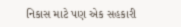નિકાસ માટે પણ એક સહકારી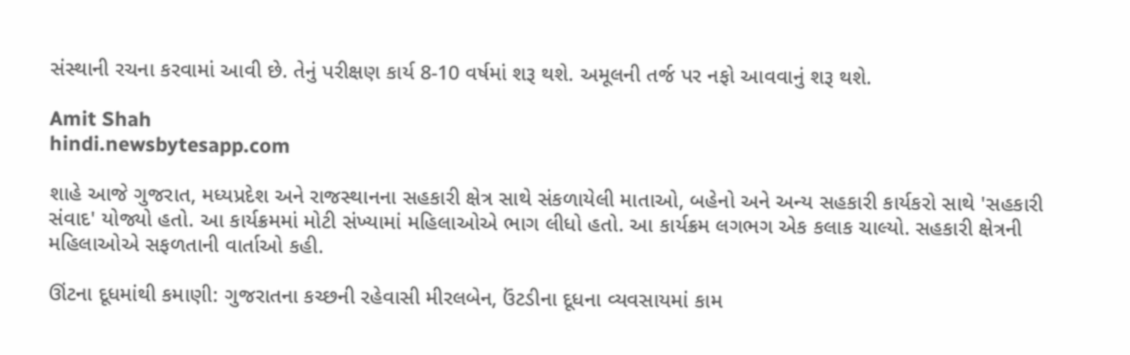સંસ્થાની રચના કરવામાં આવી છે. તેનું પરીક્ષણ કાર્ય 8-10 વર્ષમાં શરૂ થશે. અમૂલની તર્જ પર નફો આવવાનું શરૂ થશે.

Amit Shah
hindi.newsbytesapp.com

શાહે આજે ગુજરાત, મધ્યપ્રદેશ અને રાજસ્થાનના સહકારી ક્ષેત્ર સાથે સંકળાયેલી માતાઓ, બહેનો અને અન્ય સહકારી કાર્યકરો સાથે 'સહકારી સંવાદ' યોજ્યો હતો. આ કાર્યક્રમમાં મોટી સંખ્યામાં મહિલાઓએ ભાગ લીધો હતો. આ કાર્યક્રમ લગભગ એક કલાક ચાલ્યો. સહકારી ક્ષેત્રની મહિલાઓએ સફળતાની વાર્તાઓ કહી.

ઊંટના દૂધમાંથી કમાણી: ગુજરાતના કચ્છની રહેવાસી મીરલબેન, ઉંટડીના દૂધના વ્યવસાયમાં કામ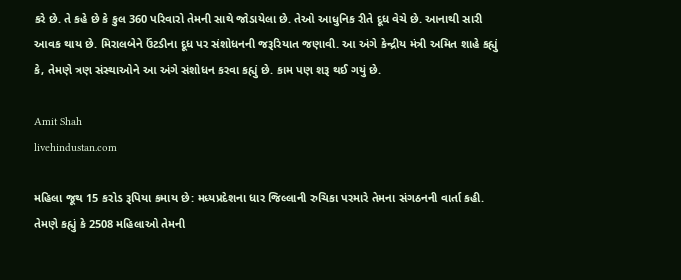કરે છે. તે કહે છે કે કુલ 360 પરિવારો તેમની સાથે જોડાયેલા છે. તેઓ આધુનિક રીતે દૂધ વેચે છે. આનાથી સારી આવક થાય છે. મિરાલબેને ઉંટડીના દૂધ પર સંશોધનની જરૂરિયાત જણાવી. આ અંગે કેન્દ્રીય મંત્રી અમિત શાહે કહ્યું કે, તેમણે ત્રણ સંસ્થાઓને આ અંગે સંશોધન કરવા કહ્યું છે. કામ પણ શરૂ થઈ ગયું છે.

Amit Shah
livehindustan.com

મહિલા જૂથ 15 કરોડ રૂપિયા કમાય છે: મધ્યપ્રદેશના ધાર જિલ્લાની રુચિકા પરમારે તેમના સંગઠનની વાર્તા કહી. તેમણે કહ્યું કે 2508 મહિલાઓ તેમની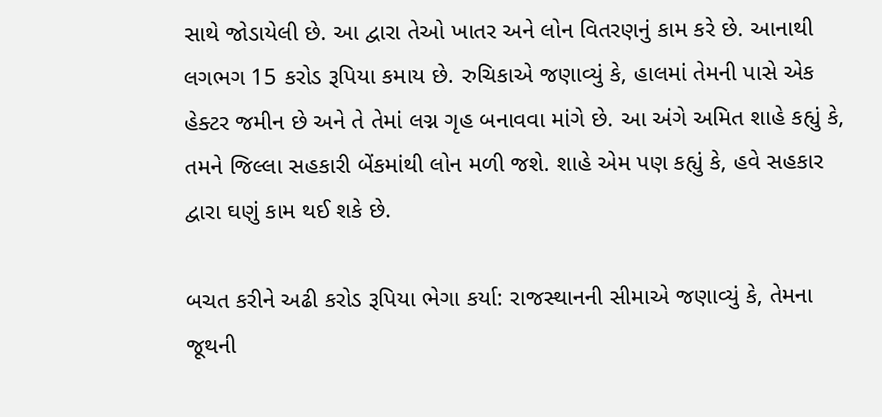સાથે જોડાયેલી છે. આ દ્વારા તેઓ ખાતર અને લોન વિતરણનું કામ કરે છે. આનાથી લગભગ 15 કરોડ રૂપિયા કમાય છે. રુચિકાએ જણાવ્યું કે, હાલમાં તેમની પાસે એક હેક્ટર જમીન છે અને તે તેમાં લગ્ન ગૃહ બનાવવા માંગે છે. આ અંગે અમિત શાહે કહ્યું કે, તમને જિલ્લા સહકારી બેંકમાંથી લોન મળી જશે. શાહે એમ પણ કહ્યું કે, હવે સહકાર દ્વારા ઘણું કામ થઈ શકે છે.

બચત કરીને અઢી કરોડ રૂપિયા ભેગા કર્યા: રાજસ્થાનની સીમાએ જણાવ્યું કે, તેમના જૂથની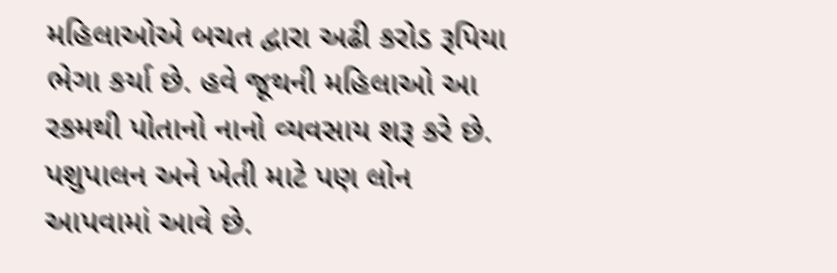મહિલાઓએ બચત દ્વારા અઢી કરોડ રૂપિયા ભેગા કર્યા છે. હવે જૂથની મહિલાઓ આ રકમથી પોતાનો નાનો વ્યવસાય શરૂ કરે છે. પશુપાલન અને ખેતી માટે પણ લોન આપવામાં આવે છે.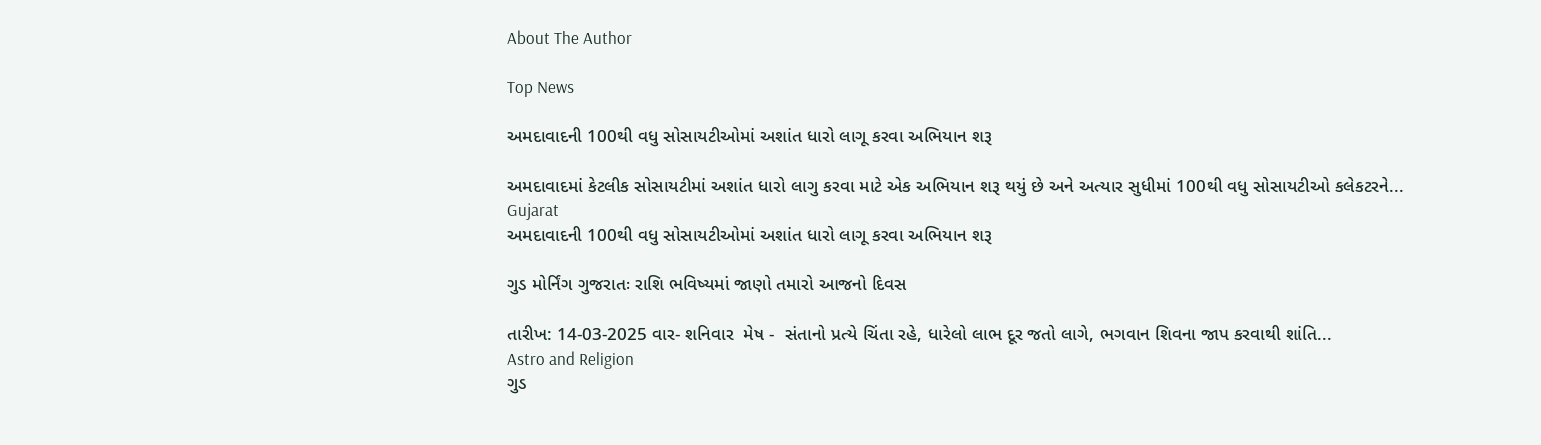About The Author

Top News

અમદાવાદની 100થી વધુ સોસાયટીઓમાં અશાંત ધારો લાગૂ કરવા અભિયાન શરૂ

અમદાવાદમાં કેટલીક સોસાયટીમાં અશાંત ધારો લાગુ કરવા માટે એક અભિયાન શરૂ થયું છે અને અત્યાર સુધીમાં 100થી વધુ સોસાયટીઓ કલેકટરને...
Gujarat
અમદાવાદની 100થી વધુ સોસાયટીઓમાં અશાંત ધારો લાગૂ કરવા અભિયાન શરૂ

ગુડ મોર્નિંગ ગુજરાતઃ રાશિ ભવિષ્યમાં જાણો તમારો આજનો દિવસ

તારીખ: 14-03-2025 વાર- શનિવાર  મેષ -  સંતાનો પ્રત્યે ચિંતા રહે, ધારેલો લાભ દૂર જતો લાગે, ભગવાન શિવના જાપ કરવાથી શાંતિ...
Astro and Religion
ગુડ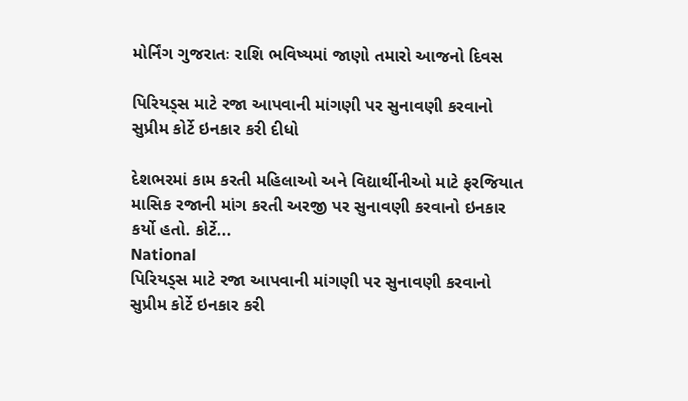મોર્નિંગ ગુજરાતઃ રાશિ ભવિષ્યમાં જાણો તમારો આજનો દિવસ

પિરિયડ્સ માટે રજા આપવાની માંગણી પર સુનાવણી કરવાનો સુપ્રીમ કોર્ટે ઇનકાર કરી દીધો

દેશભરમાં કામ કરતી મહિલાઓ અને વિદ્યાર્થીનીઓ માટે ફરજિયાત માસિક રજાની માંગ કરતી અરજી પર સુનાવણી કરવાનો ઇનકાર કર્યો હતો. કોર્ટે...
National
પિરિયડ્સ માટે રજા આપવાની માંગણી પર સુનાવણી કરવાનો સુપ્રીમ કોર્ટે ઇનકાર કરી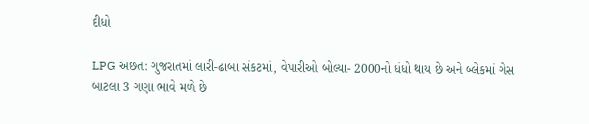દીધો

LPG અછત: ગુજરાતમાં લારી-ઢાબા સંકટમાં, વેપારીઓ બોલ્યા- 2000નો ધંધો થાય છે અને બ્લેકમાં ગેસ બાટલા 3 ગણા ભાવે મળે છે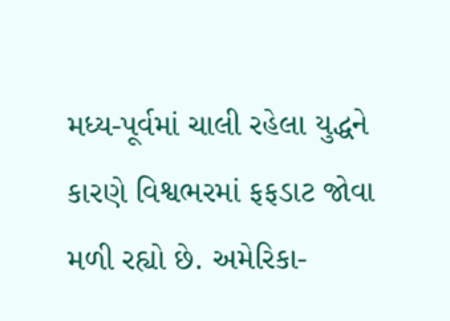મધ્ય-પૂર્વમાં ચાલી રહેલા યુદ્ધને કારણે વિશ્વભરમાં ફફડાટ જોવા મળી રહ્યો છે. અમેરિકા-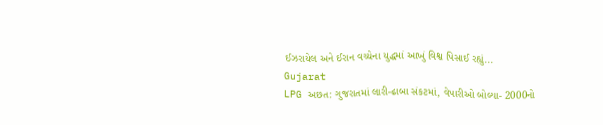ઈઝરાયેલ અને ઈરાન વચ્ચેના યુદ્ધમાં આખું વિશ્વ પિસાઈ રહ્યું...
Gujarat
LPG અછત: ગુજરાતમાં લારી-ઢાબા સંકટમાં, વેપારીઓ બોલ્યા- 2000નો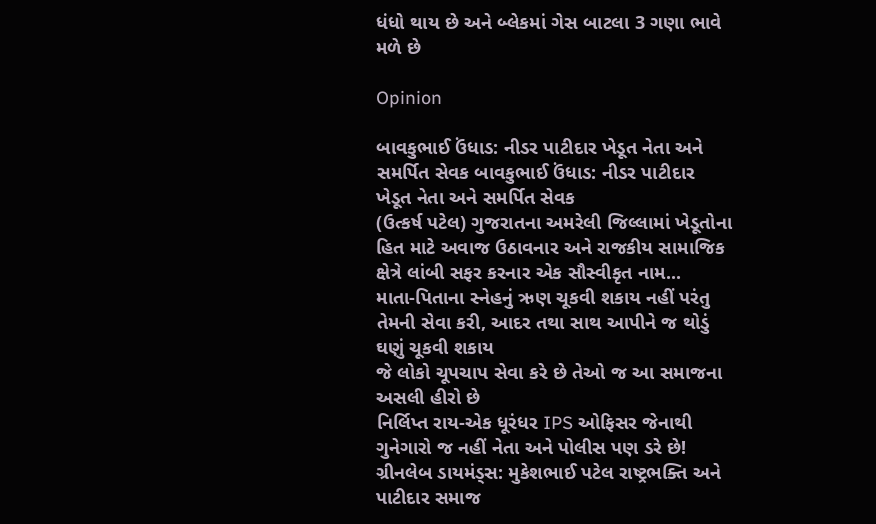ધંધો થાય છે અને બ્લેકમાં ગેસ બાટલા 3 ગણા ભાવે મળે છે

Opinion

બાવકુભાઈ ઉંધાડ: નીડર પાટીદાર ખેડૂત નેતા અને સમર્પિત સેવક બાવકુભાઈ ઉંધાડ: નીડર પાટીદાર ખેડૂત નેતા અને સમર્પિત સેવક
(ઉત્કર્ષ પટેલ) ગુજરાતના અમરેલી જિલ્લામાં ખેડૂતોના હિત માટે અવાજ ઉઠાવનાર અને રાજકીય સામાજિક ક્ષેત્રે લાંબી સફર કરનાર એક સૌસ્વીકૃત નામ...
માતા-પિતાના સ્નેહનું ઋણ ચૂકવી શકાય નહીં પરંતુ તેમની સેવા કરી, આદર તથા સાથ આપીને જ થોડું ઘણું ચૂકવી શકાય
જે લોકો ચૂપચાપ સેવા કરે છે તેઓ જ આ સમાજના અસલી હીરો છે
નિર્લિપ્ત રાય-એક ધૂરંધર IPS ઓફિસર જેનાથી ગુનેગારો જ નહીં નેતા અને પોલીસ પણ ડરે છે!
ગ્રીનલેબ ડાયમંડ્સ: મુકેશભાઈ પટેલ રાષ્ટ્રભક્તિ અને પાટીદાર સમાજ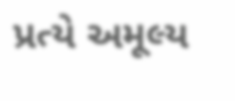પ્રત્યે અમૂલ્ય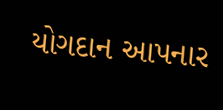યોગદાન આપનાર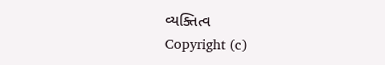વ્યક્તિત્વ
Copyright (c)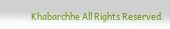Khabarchhe All Rights Reserved.